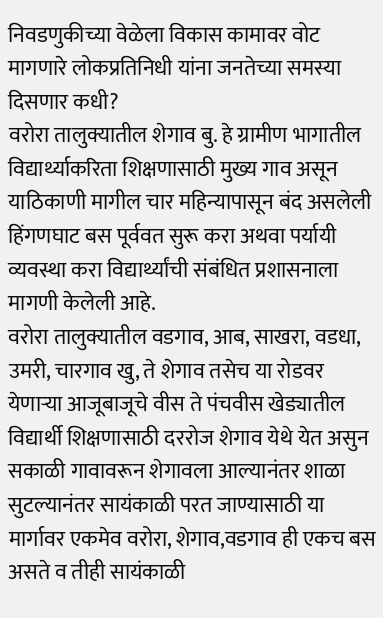निवडणुकीच्या वेळेला विकास कामावर वोट मागणारे लोकप्रतिनिधी यांना जनतेच्या समस्या दिसणार कधी?
वरोरा तालुक्यातील शेगाव बु. हे ग्रामीण भागातील विद्यार्थ्याकरिता शिक्षणासाठी मुख्य गाव असून याठिकाणी मागील चार महिन्यापासून बंद असलेली हिंगणघाट बस पूर्ववत सुरू करा अथवा पर्यायी व्यवस्था करा विद्यार्थ्यांची संबंधित प्रशासनाला मागणी केलेली आहे.
वरोरा तालुक्यातील वडगाव, आब, साखरा, वडधा, उमरी, चारगाव खु, ते शेगाव तसेच या रोडवर येणाऱ्या आजूबाजूचे वीस ते पंचवीस खेड्यातील विद्यार्थी शिक्षणासाठी दररोज शेगाव येथे येत असुन सकाळी गावावरून शेगावला आल्यानंतर शाळा सुटल्यानंतर सायंकाळी परत जाण्यासाठी या मार्गावर एकमेव वरोरा, शेगाव,वडगाव ही एकच बस असते व तीही सायंकाळी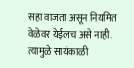सहा वाजता असून नियमित वेळेवर येईलच असे नाही. त्यामुळे सायंकाळी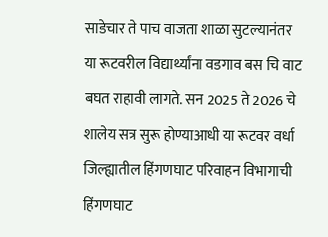साडेचार ते पाच वाजता शाळा सुटल्यानंतर या रूटवरील विद्यार्थ्यांना वडगाव बस चि वाट बघत राहावी लागते. सन 2025 ते 2026 चे शालेय सत्र सुरू होण्याआधी या रूटवर वर्धा जिल्ह्यातील हिंगणघाट परिवाहन विभागाची हिंगणघाट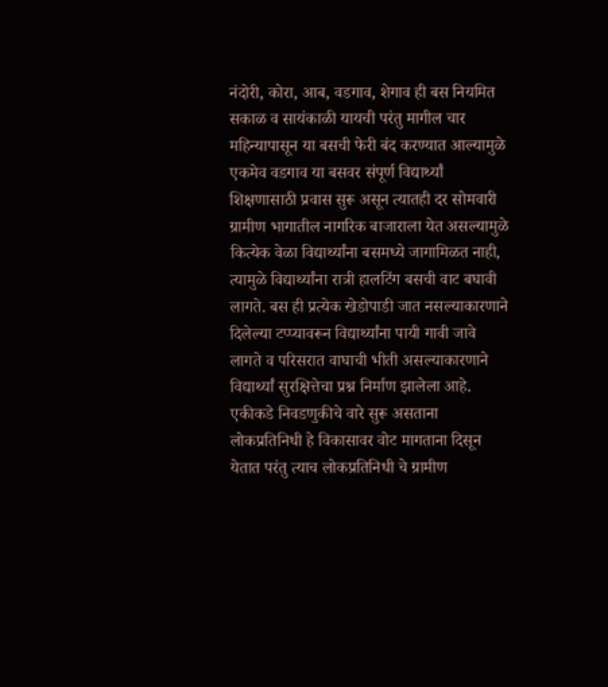नंदोरी, कोरा, आब, वडगाव, शेगाव ही बस नियमित सकाळ व सायंकाळी यायची परंतु मागील चार महिन्यापासून या बसची फेरी बंद करण्यात आल्यामुळे एकमेव वडगाव या बसवर संपूर्ण विद्यार्थ्यां शिक्षणासाठी प्रवास सुरू असून त्यातही दर सोमवारी ग्रामीण भागातील नागरिक बाजाराला येत असल्यामुळे कित्येक वेळा विद्यार्थ्यांना बसमध्ये जागामिळत नाही,
त्यामुळे विद्यार्थ्यांना रात्री हालटिंग बसची वाट बघावी लागते. बस ही प्रत्येक खेडोपाडी जात नसल्याकारणाने दिलेल्या टप्प्यावरून विद्यार्थ्यांना पायी गावी जावे लागते व परिसरात वाघाची भीती असल्याकारणाने विद्यार्थ्यां सुरक्षित्तेचा प्रश्न निर्माण झालेला आहे.
एकीकडे निवडणुकीचे वारे सुरू असताना लोकप्रतिनिधी हे विकासावर वोट मागताना दिसून येतात परंतु त्याच लोकप्रतिनिधी चे ग्रामीण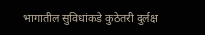भागातील सुविधांकडे कुठेतरी दुर्लक्ष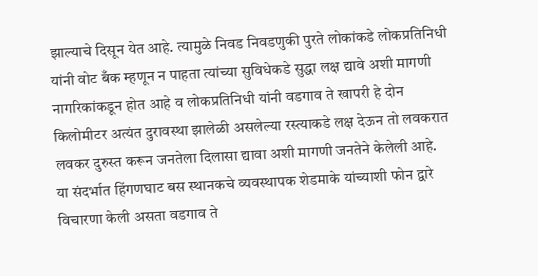झाल्याचे दिसून येत आहे. त्यामुळे निवड निवडणुकी पुरते लोकांकडे लोकप्रतिनिधी यांनी वोट बँक म्हणून न पाहता त्यांच्या सुविधेकडे सुद्धा लक्ष द्यावे अशी मागणी नागरिकांकडून होत आहे व लोकप्रतिनिधी यांनी वडगाव ते खापरी हे दोन किलोमीटर अत्यंत दुरावस्था झालेळी असलेल्या रस्त्याकडे लक्ष देऊन तो लवकरात लवकर दुरुस्त करून जनतेला दिलासा द्यावा अशी मागणी जनतेने केलेली आहे.
या संदर्भात हिंगणघाट बस स्थानकचे व्यवस्थापक शेडमाके यांच्याशी फोन द्वारे विचारणा केली असता वडगाव ते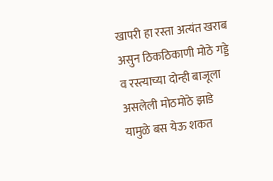खापरी हा रस्ता अत्यंत खराब असुन ठिकठिकाणी मोठे गड्डे व रस्त्याच्या दोन्ही बाजूला असलेली मोठमोठे झाडे यामुळे बस येऊ शकत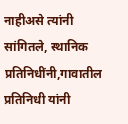नाहीअसे त्यांनी सांगितले, स्थानिक प्रतिनिधींनी,गावातील प्रतिनिधी यांनी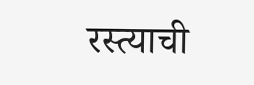रस्त्याची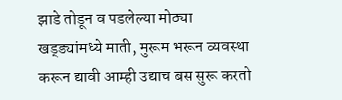झाडे तोडून व पडलेल्या मोठ्या खड्ड्यांमध्ये माती, मुरूम भरून व्यवस्था करून द्यावी आम्ही उद्याच बस सुरू करतो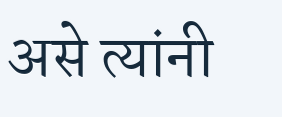असे त्यांनी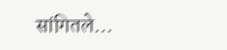सांगितले…